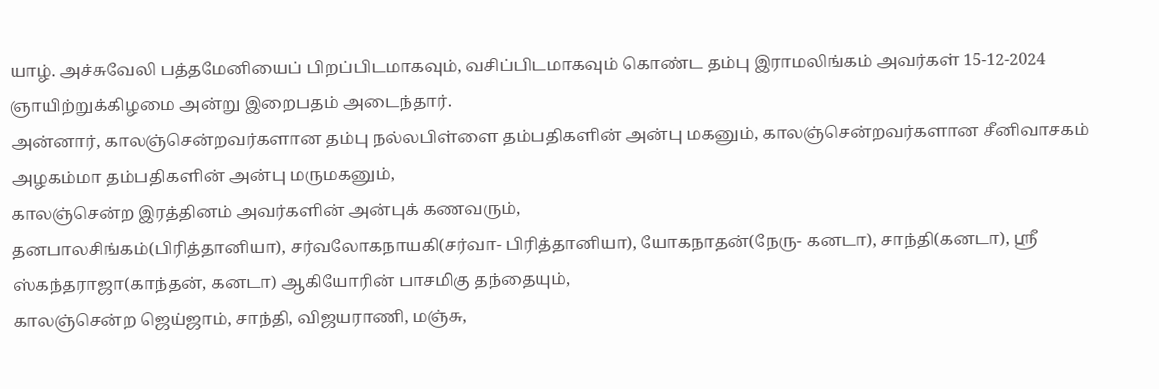யாழ். அச்சுவேலி பத்தமேனியைப் பிறப்பிடமாகவும், வசிப்பிடமாகவும் கொண்ட தம்பு இராமலிங்கம் அவர்கள் 15-12-2024 ஞாயிற்றுக்கிழமை அன்று இறைபதம் அடைந்தார்.
அன்னார், காலஞ்சென்றவர்களான தம்பு நல்லபிள்ளை தம்பதிகளின் அன்பு மகனும், காலஞ்சென்றவர்களான சீனிவாசகம் அழகம்மா தம்பதிகளின் அன்பு மருமகனும்,
காலஞ்சென்ற இரத்தினம் அவர்களின் அன்புக் கணவரும்,
தனபாலசிங்கம்(பிரித்தானியா), சர்வலோகநாயகி(சர்வா- பிரித்தானியா), யோகநாதன்(நேரு- கனடா), சாந்தி(கனடா), ஸ்ரீ ஸ்கந்தராஜா(காந்தன், கனடா) ஆகியோரின் பாசமிகு தந்தையும்,
காலஞ்சென்ற ஜெய்ஜாம், சாந்தி, விஜயராணி, மஞ்சு,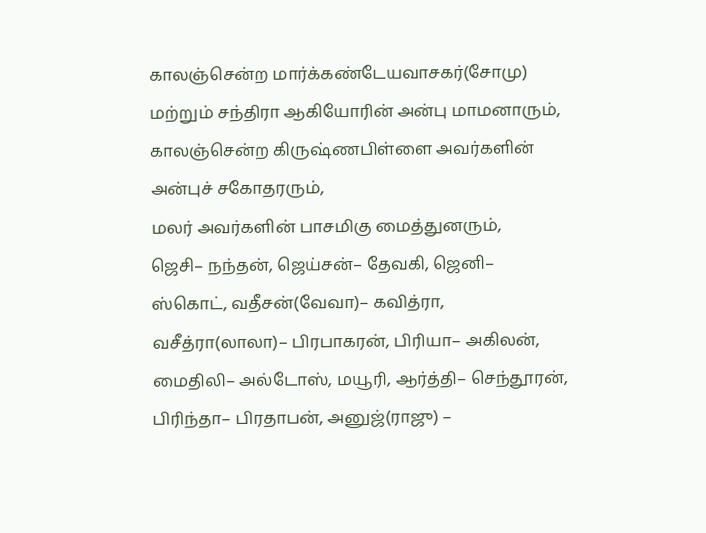காலஞ்சென்ற மார்க்கண்டேயவாசகர்(சோமு) மற்றும் சந்திரா ஆகியோரின் அன்பு மாமனாரும்,
காலஞ்சென்ற கிருஷ்ணபிள்ளை அவர்களின் அன்புச் சகோதரரும்,
மலர் அவர்களின் பாசமிகு மைத்துனரும்,
ஜெசி– நந்தன், ஜெய்சன்– தேவகி, ஜெனி– ஸ்கொட், வதீசன்(வேவா)– கவித்ரா, வசீத்ரா(லாலா)– பிரபாகரன், பிரியா– அகிலன், மைதிலி– அல்டோஸ், மயூரி, ஆர்த்தி– செந்தூரன், பிரிந்தா– பிரதாபன், அனுஜ்(ராஜு) –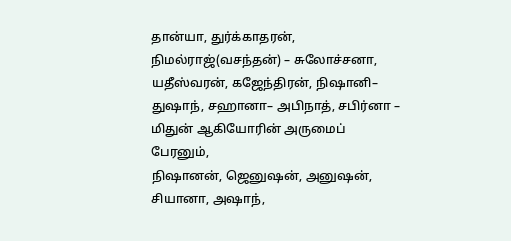தான்யா, துர்க்காதரன், நிமல்ராஜ்(வசந்தன்) – சுலோச்சனா, யதீஸ்வரன், கஜேந்திரன், நிஷானி– துஷாந், சஹானா– அபிநாத், சபிர்னா – மிதுன் ஆகியோரின் அருமைப் பேரனும்,
நிஷானன், ஜெனுஷன், அனுஷன், சியானா, அஷாந்,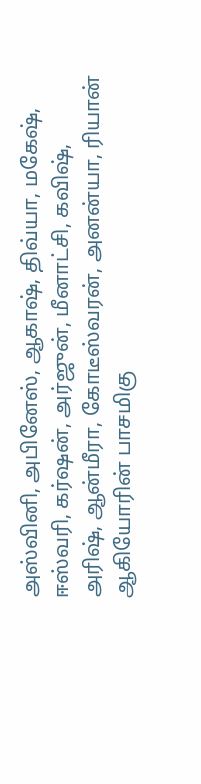அஸ்வினி, அபினேஸ், ஆகாஷ், திவ்யா, மகேஷ், ஈஸ்வரி, கர்ஷன், அர்ஜுன், மீனாட்சி, கவிஷ், அரிஷ், ஆன்மீரா, கோடீஸ்வரன், அனன்யா, ரியான் ஆகியோரின் பாசமிகு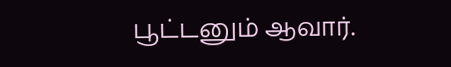பூட்டனும் ஆவார்.